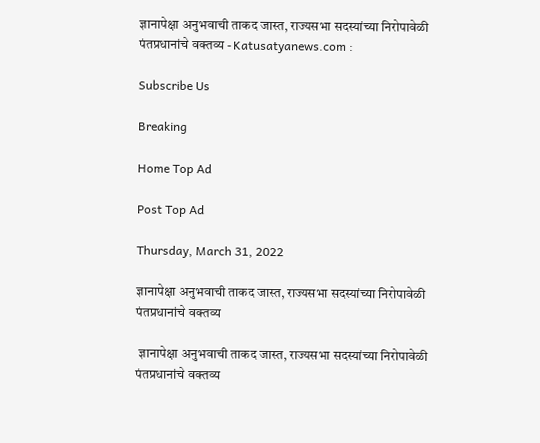ज्ञानापेक्षा अनुभवाची ताकद जास्त, राज्यसभा सदस्यांच्या निरोपावेळी पंतप्रधानांचे वक्तव्य - Katusatyanews.com :

Subscribe Us

Breaking

Home Top Ad

Post Top Ad

Thursday, March 31, 2022

ज्ञानापेक्षा अनुभवाची ताकद जास्त, राज्यसभा सदस्यांच्या निरोपावेळी पंतप्रधानांचे वक्तव्य

 ज्ञानापेक्षा अनुभवाची ताकद जास्त, राज्यसभा सदस्यांच्या निरोपावेळी पंतप्रधानांचे वक्तव्य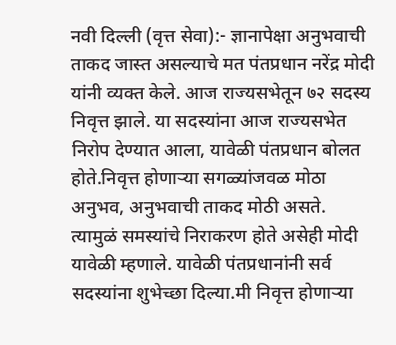नवी दिल्ली (वृत्त सेवा):- ज्ञानापेक्षा अनुभवाची ताकद जास्त असल्याचे मत पंतप्रधान नरेंद्र मोदी यांनी व्यक्त केले. आज राज्यसभेतून ७२ सदस्य निवृत्त झाले. या सदस्यांना आज राज्यसभेत निरोप देण्यात आला, यावेळी पंतप्रधान बोलत होते.निवृत्त होणाऱ्या सगळ्यांजवळ मोठा अनुभव, अनुभवाची ताकद मोठी असते. त्यामुळं समस्यांचे निराकरण होते असेही मोदी यावेळी म्हणाले. यावेळी पंतप्रधानांनी सर्व सदस्यांना शुभेच्छा दिल्या.मी निवृत्त होणाऱ्या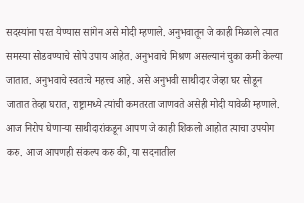सदस्यांना परत येण्यास सांगेन असे मोदी म्हणाले. अनुभवातून जे काही मिळाले त्यात समस्या सोडवण्याचे सोपे उपाय आहेत. अनुभवाचे मिश्रण असल्यानं चुका कमी केल्या जातात. अनुभवाचे स्वतःचे महत्त्व आहे. असे अनुभवी साथीदार जेव्हा घर सोडून जातात तेव्हा घरात, राष्ट्रामध्ये त्यांची कमतरता जाणवते असेही मोदी यावेळी म्हणाले. आज निरोप घेणार्‍या साथीदारांकडून आपण जे काही शिकलो आहोत त्याचा उपयोग करु. आज आपणही संकल्प करु की, या सदनातील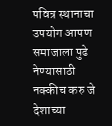पवित्र स्थानाचा उपयोग आपण समाजाला पुढे नेण्यासाठी नक्कीच करु जे देशाच्या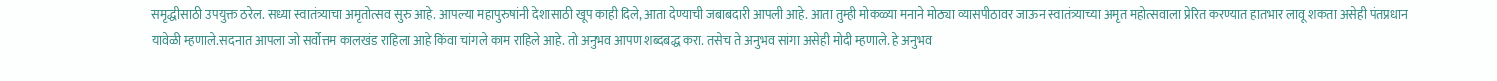समृद्धीसाठी उपयुक्त ठरेल. सध्या स्वातंत्र्याचा अमृतोत्सव सुरु आहे. आपल्या महापुरुषांनी देशासाठी खूप काही दिले, आता देण्याची जबाबदारी आपली आहे. आता तुम्ही मोकळ्या मनाने मोठ्या व्यासपीठावर जाऊन स्वातंत्र्याच्या अमृत महोत्सवाला प्रेरित करण्यात हातभार लावू शकता असेही पंतप्रधान यावेळी म्हणाले.सदनात आपला जो सर्वोत्तम कालखंड राहिला आहे किंवा चांगले काम राहिले आहे. तो अनुभव आपण शब्दबद्ध करा. तसेच ते अनुभव सांगा असेही मोदी म्हणाले. हे अनुभव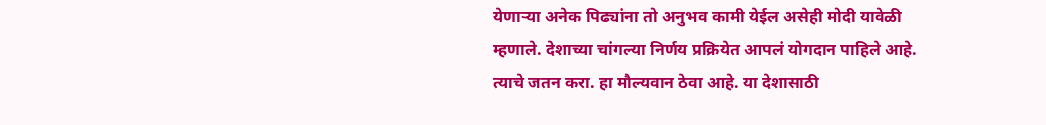येणाऱ्या अनेक पिढ्यांना तो अनुभव कामी येईल असेही मोदी यावेळी म्हणाले. देशाच्या चांगल्या निर्णय प्रक्रियेत आपलं योगदान पाहिले आहे. त्याचे जतन करा. हा मौल्यवान ठेवा आहे. या देशासाठी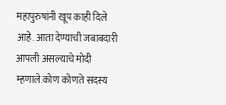महापुरुषांनी खूप काही दिले आहे. आता देण्याची जबाबदारी आपली असल्याचे मोदी म्हणाले.कोण कोणते सदस्य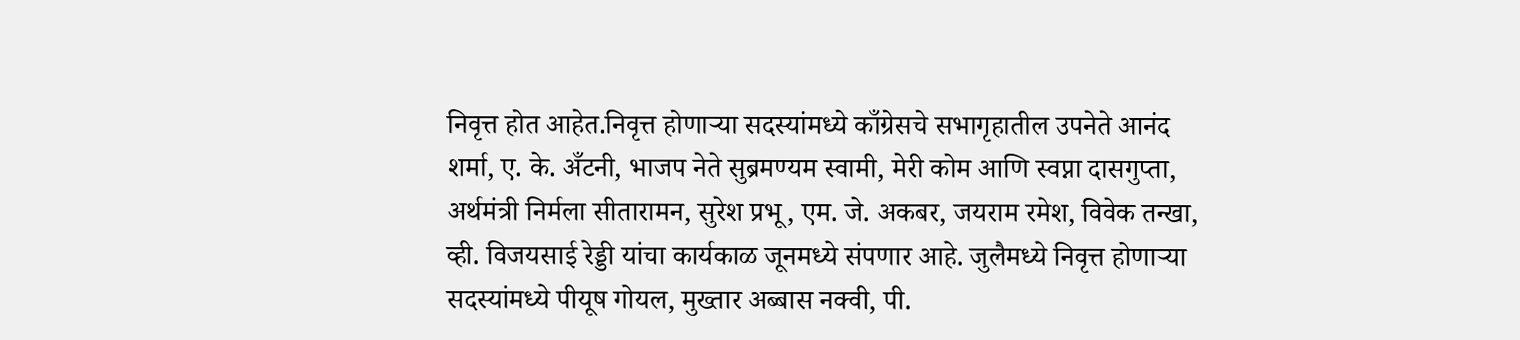निवृत्त होत आहेत.निवृत्त होणाऱ्या सदस्यांमध्ये काँग्रेसचे सभागृहातील उपनेते आनंद शर्मा, ए. के. अँटनी, भाजप नेते सुब्रमण्यम स्वामी, मेरी कोम आणि स्वप्ना दासगुप्ता, अर्थमंत्री निर्मला सीतारामन, सुरेश प्रभू, एम. जे. अकबर, जयराम रमेश, विवेक तन्खा, व्ही. विजयसाई रेड्डी यांचा कार्यकाळ जूनमध्ये संपणार आहे. जुलैमध्ये निवृत्त होणाऱ्या सदस्यांमध्ये पीयूष गोयल, मुख्तार अब्बास नक्वी, पी.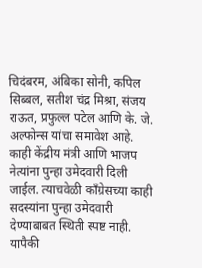चिदंबरम, अंबिका सोनी, कपिल सिब्बल, सतीश चंद्र मिश्रा, संजय राऊत, प्रफुल्ल पटेल आणि के. जे. अल्फोन्स यांचा समावेश आहे. काही केंद्रीय मंत्री आणि भाजप नेत्यांना पुन्हा उमेदवारी दिली जाईल. त्याचवेळी काँग्रेसच्या काही सदस्यांना पुन्हा उमेदवारी देण्याबाबत स्थिती स्पष्ट नाही. यापैकी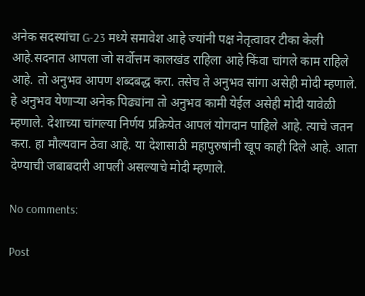अनेक सदस्यांचा G-23 मध्ये समावेश आहे ज्यांनी पक्ष नेतृत्वावर टीका केली आहे.सदनात आपला जो सर्वोत्तम कालखंड राहिला आहे किंवा चांगले काम राहिले आहे. तो अनुभव आपण शब्दबद्ध करा. तसेच ते अनुभव सांगा असेही मोदी म्हणाले. हे अनुभव येणाऱ्या अनेक पिढ्यांना तो अनुभव कामी येईल असेही मोदी यावेळी म्हणाले. देशाच्या चांगल्या निर्णय प्रक्रियेत आपलं योगदान पाहिले आहे. त्याचे जतन करा. हा मौल्यवान ठेवा आहे. या देशासाठी महापुरुषांनी खूप काही दिले आहे. आता देण्याची जबाबदारी आपली असल्याचे मोदी म्हणाले.

No comments:

Post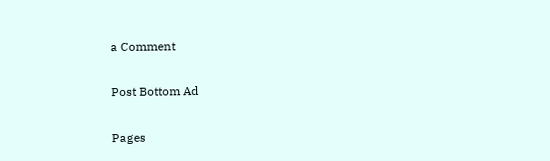a Comment

Post Bottom Ad

Pages